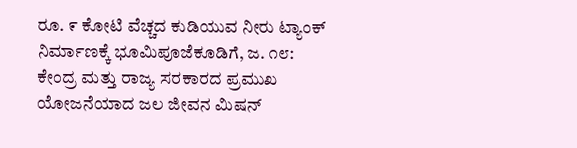ರೂ. ೯ ಕೋಟಿ ವೆಚ್ಚದ ಕುಡಿಯುವ ನೀರು ಟ್ಯಾಂಕ್ ನಿರ್ಮಾಣಕ್ಕೆ ಭೂಮಿಪೂಜೆಕೂಡಿಗೆ, ಜ. ೧೮: ಕೇಂದ್ರ ಮತ್ತು ರಾಜ್ಯ ಸರಕಾರದ ಪ್ರಮುಖ ಯೋಜನೆಯಾದ ಜಲ ಜೀವನ ಮಿಷನ್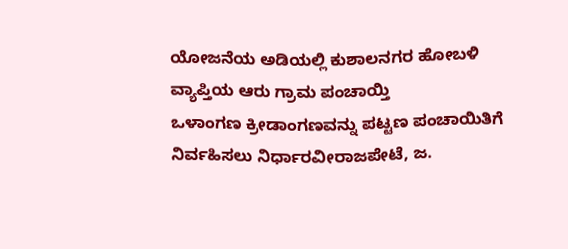ಯೋಜನೆಯ ಅಡಿಯಲ್ಲಿ ಕುಶಾಲನಗರ ಹೋಬಳಿ ವ್ಯಾಪ್ತಿಯ ಆರು ಗ್ರಾಮ ಪಂಚಾಯ್ತಿ
ಒಳಾಂಗಣ ಕ್ರೀಡಾಂಗಣವನ್ನು ಪಟ್ಟಣ ಪಂಚಾಯಿತಿಗೆ ನಿರ್ವಹಿಸಲು ನಿರ್ಧಾರವೀರಾಜಪೇಟೆ, ಜ.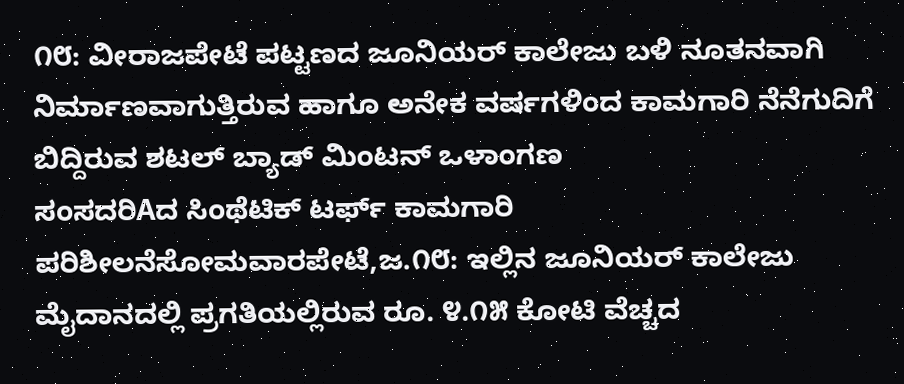೧೮: ವೀರಾಜಪೇಟೆ ಪಟ್ಟಣದ ಜೂನಿಯರ್ ಕಾಲೇಜು ಬಳಿ ನೂತನವಾಗಿ ನಿರ್ಮಾಣವಾಗುತ್ತಿರುವ ಹಾಗೂ ಅನೇಕ ವರ್ಷಗಳಿಂದ ಕಾಮಗಾರಿ ನೆನೆಗುದಿಗೆ ಬಿದ್ದಿರುವ ಶಟಲ್ ಬ್ಯಾಡ್ ಮಿಂಟನ್ ಒಳಾಂಗಣ
ಸಂಸದರಿAದ ಸಿಂಥೆಟಿಕ್ ಟರ್ಫ್ ಕಾಮಗಾರಿ ಪರಿಶೀಲನೆಸೋಮವಾರಪೇಟೆ,ಜ.೧೮: ಇಲ್ಲಿನ ಜೂನಿಯರ್ ಕಾಲೇಜು ಮೈದಾನದಲ್ಲಿ ಪ್ರಗತಿಯಲ್ಲಿರುವ ರೂ. ೪.೧೫ ಕೋಟಿ ವೆಚ್ಚದ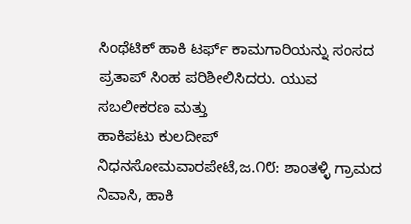ಸಿಂಥೆಟಿಕ್ ಹಾಕಿ ಟರ್ಫ್ ಕಾಮಗಾರಿಯನ್ನು ಸಂಸದ ಪ್ರತಾಪ್ ಸಿಂಹ ಪರಿಶೀಲಿಸಿದರು. ಯುವ ಸಬಲೀಕರಣ ಮತ್ತು
ಹಾಕಿಪಟು ಕುಲದೀಪ್ ನಿಧನಸೋಮವಾರಪೇಟೆ,ಜ.೧೮: ಶಾಂತಳ್ಳಿ ಗ್ರಾಮದ ನಿವಾಸಿ, ಹಾಕಿ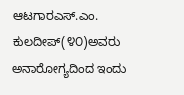ಆಟಗಾರಎಸ್.ಎಂ. ಕುಲದೀಪ್(೪೦)ಅವರು ಅನಾರೋಗ್ಯದಿಂದ ಇಂದು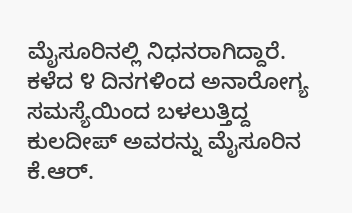ಮೈಸೂರಿನಲ್ಲಿ ನಿಧನರಾಗಿದ್ದಾರೆ. ಕಳೆದ ೪ ದಿನಗಳಿಂದ ಅನಾರೋಗ್ಯ ಸಮಸ್ಯೆಯಿಂದ ಬಳಲುತ್ತಿದ್ದ ಕುಲದೀಪ್ ಅವರನ್ನು ಮೈಸೂರಿನ ಕೆ.ಆರ್.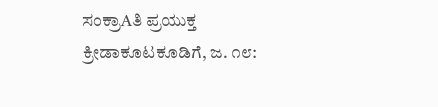ಸಂಕ್ರಾAತಿ ಪ್ರಯುಕ್ತ ಕ್ರೀಡಾಕೂಟಕೂಡಿಗೆ, ಜ. ೧೮: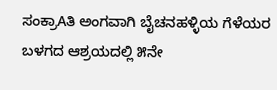ಸಂಕ್ರಾAತಿ ಅಂಗವಾಗಿ ಬೈಚನಹಳ್ಳಿಯ ಗೆಳೆಯರ ಬಳಗದ ಆಶ್ರಯದಲ್ಲಿ ೫ನೇ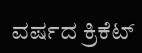ವರ್ಷದ ಕ್ರಿಕೆಟ್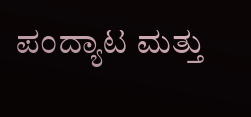ಪಂದ್ಯಾಟ ಮತ್ತು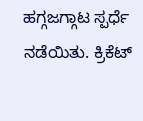ಹಗ್ಗಜಗ್ಗಾಟ ಸ್ಪರ್ಧೆ ನಡೆಯಿತು. ಕ್ರಿಕೆಟ್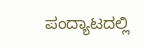ಪಂದ್ಯಾಟದಲ್ಲಿ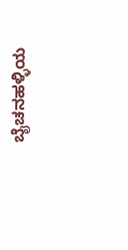ಬೈಚನಹಳ್ಳಿಯ